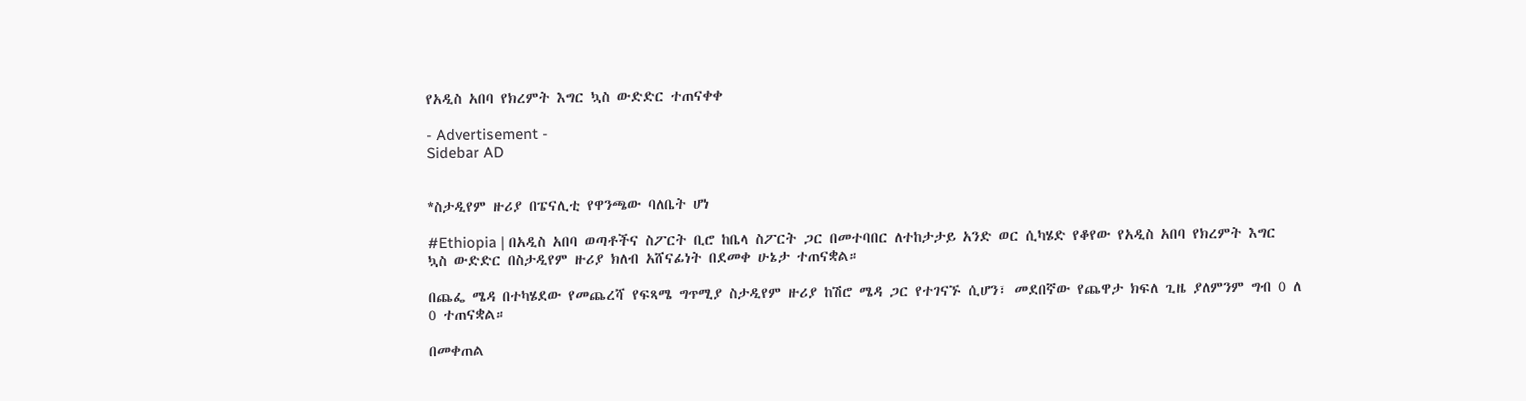የአዲስ አበባ የክረምት እግር ኳስ ውድድር ተጠናቀቀ

- Advertisement -
Sidebar AD


*ስታዲየም ዙሪያ በፔናሊቲ የዋንጫው ባለቤት ሆነ

#Ethiopia | በአዲስ አበባ ወጣቶችና ስፖርት ቢሮ ከቤላ ስፖርት ጋር በመተባበር ለተከታታይ አንድ ወር ሲካሄድ የቆየው የአዲስ አበባ የክረምት እግር ኳስ ውድድር በስታዲየም ዙሪያ ክለብ አሸናፊነት በደመቀ ሁኔታ ተጠናቋል።

በጨፌ ሜዳ በተካሄደው የመጨረሻ የፍጻሜ ግጥሚያ ስታዲየም ዙሪያ ከሽሮ ሜዳ ጋር የተገናኙ ሲሆን፣ መደበኛው የጨዋታ ክፍለ ጊዜ ያለምንም ግብ 0 ለ 0 ተጠናቋል።

በመቀጠል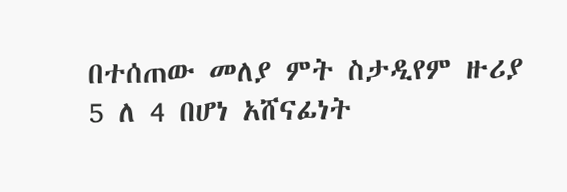በተሰጠው መለያ ምት ስታዲየም ዙሪያ 5 ለ 4 በሆነ አሸናፊነት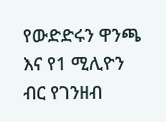የውድድሩን ዋንጫ እና የ1 ሚሊዮን ብር የገንዘብ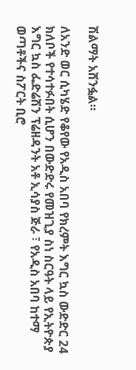ሽልማት አሸንፏል።

ለአንድ ወር ሲካሄድ የቆየው የአዲስ አበባ የክረምት እግር ኳስ ውድድር 24 ክለቦች የተሳተፉበት ሲሆን በውድድሩ የመዝጊያ ስነ ስርዓት ላይ የኢትዮጵያ እግር ኳስ ፌድሬሽን ፕሬዘዳንት አቶ ኢሳያስ ጅራ ፣ የአዲስ አበባ ከተማ ወጣቶችና ስፖርት ቢሮ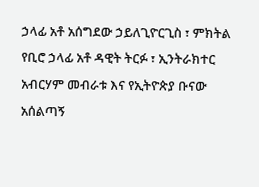ኃላፊ አቶ አሰግደው ኃይለጊዮርጊስ ፣ ምክትል የቢሮ ኃላፊ አቶ ዳዊት ትርፉ ፣ ኢንትራክተር አብርሃም መብራቱ እና የኢትዮጵያ ቡናው አሰልጣኝ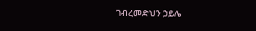ገብረመድህን ኃይሌ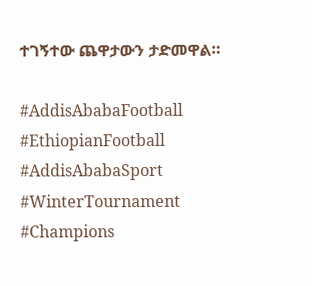ተገኝተው ጨዋታውን ታድመዋል።

#AddisAbabaFootball #EthiopianFootball
#AddisAbabaSport #WinterTournament
#Champions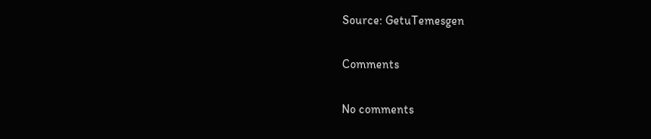Source: GetuTemesgen

Comments

No comments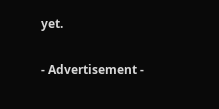yet.

- Advertisement -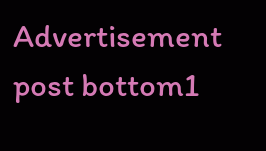Advertisement post bottom1